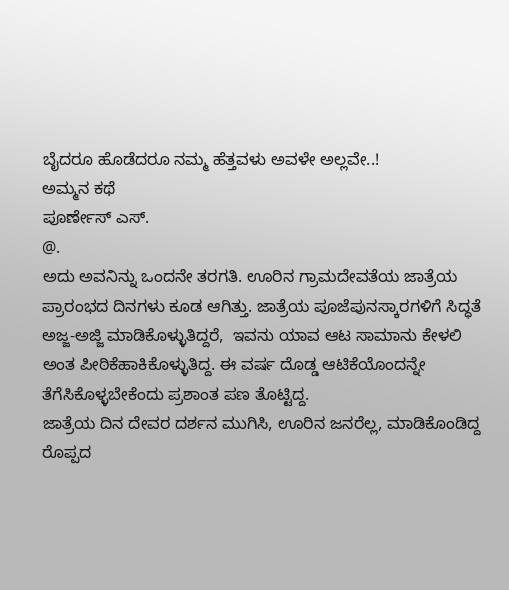ಬೈದರೂ ಹೊಡೆದರೂ ನಮ್ಮ ಹೆತ್ತವಳು ಅವಳೇ ಅಲ್ಲವೇ..!
ಅಮ್ಮನ ಕಥೆ
ಪೂರ್ಣೇಸ್ ಎಸ್.
@.
ಅದು ಅವನಿನ್ನು ಒಂದನೇ ತರಗತಿ. ಊರಿನ ಗ್ರಾಮದೇವತೆಯ ಜಾತ್ರೆಯ ಪ್ರಾರಂಭದ ದಿನಗಳು ಕೂಡ ಆಗಿತ್ತು. ಜಾತ್ರೆಯ ಪೂಜೆಪುನಸ್ಕಾರಗಳಿಗೆ ಸಿದ್ಧತೆ ಅಜ್ಜ-ಅಜ್ಜಿ ಮಾಡಿಕೊಳ್ಳುತಿದ್ದರೆ,  ಇವನು ಯಾವ ಆಟ ಸಾಮಾನು ಕೇಳಲಿ ಅಂತ ಪೀಠಿಕೆಹಾಕಿಕೊಳ್ಳುತಿದ್ದ. ಈ ವರ್ಷ ದೊಡ್ಡ ಆಟಿಕೆಯೊಂದನ್ನೇ ತೆಗೆಸಿಕೊಳ್ಳಬೇಕೆಂದು ಪ್ರಶಾಂತ ಪಣ ತೊಟ್ಟಿದ್ದ.
ಜಾತ್ರೆಯ ದಿನ ದೇವರ ದರ್ಶನ ಮುಗಿಸಿ, ಊರಿನ ಜನರೆಲ್ಲ, ಮಾಡಿಕೊಂಡಿದ್ದ ರೊಪ್ಪದ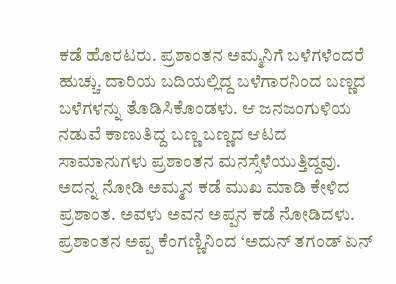ಕಡೆ ಹೊರಟರು. ಪ್ರಶಾಂತನ ಅಮ್ಮನಿಗೆ ಬಳೆಗಳೆಂದರೆ ಹುಚ್ಚು. ದಾರಿಯ ಬದಿಯಲ್ಲಿದ್ದ ಬಳೆಗಾರನಿಂದ ಬಣ್ಣದ ಬಳೆಗಳನ್ನು ತೊಡಿಸಿಕೊಂಡಳು. ಆ ಜನಜಂಗುಳಿಯ ನಡುವೆ ಕಾಣುತಿದ್ದ ಬಣ್ಣ ಬಣ್ಣದ ಆಟದ ಸಾಮಾನುಗಳು ಪ್ರಶಾಂತನ ಮನಸ್ಸೆಳೆಯುತ್ತಿದ್ದವು. ಅದನ್ನ ನೋಡಿ ಅಮ್ಮನ ಕಡೆ ಮುಖ ಮಾಡಿ ಕೇಳಿದ ಪ್ರಶಾಂತ. ಅವಳು ಅವನ ಅಪ್ಪನ ಕಡೆ ನೋಡಿದಳು.
ಪ್ರಶಾಂತನ ಅಪ್ಪ ಕೆಂಗಣ್ಣಿನಿಂದ ‘ಅದುನ್ ತಗಂಡ್ ಏನ್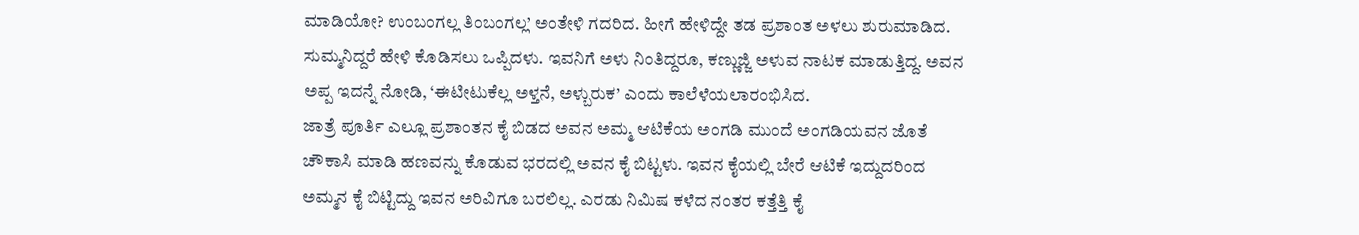ಮಾಡಿಯೋ? ಉಂಬಂಗಲ್ಲ ತಿಂಬಂಗಲ್ಲ’ ಅಂತೇಳಿ ಗದರಿದ. ಹೀಗೆ ಹೇಳಿದ್ದೇ ತಡ ಪ್ರಶಾಂತ ಅಳಲು ಶುರುಮಾಡಿದ. ಸುಮ್ಮನಿದ್ದರೆ ಹೇಳಿ ಕೊಡಿಸಲು ಒಪ್ಪಿದಳು. ಇವನಿಗೆ ಅಳು ನಿಂತಿದ್ದರೂ, ಕಣ್ಣುಜ್ಜಿ ಅಳುವ ನಾಟಕ ಮಾಡುತ್ತಿದ್ದ. ಅವನ ಅಪ್ಪ ಇದನ್ನೆ ನೋಡಿ, ‘ಈಟೀಟುಕೆಲ್ಲ ಅಳ್ತನೆ, ಅಳ್ಬುರುಕ’ ಎಂದು ಕಾಲೆಳೆಯಲಾರಂಭಿಸಿದ.
ಜಾತ್ರೆ ಪೂರ್ತಿ ಎಲ್ಲೂ ಪ್ರಶಾಂತನ ಕೈ ಬಿಡದ ಅವನ ಅಮ್ಮ ಆಟಿಕೆಯ ಅಂಗಡಿ ಮುಂದೆ ಅಂಗಡಿಯವನ ಜೊತೆ ಚೌಕಾಸಿ ಮಾಡಿ ಹಣವನ್ನು ಕೊಡುವ ಭರದಲ್ಲಿ ಅವನ ಕೈ ಬಿಟ್ಟಳು. ಇವನ ಕೈಯಲ್ಲಿ ಬೇರೆ ಆಟಿಕೆ ಇದ್ದುದರಿಂದ ಅಮ್ಮನ ಕೈ ಬಿಟ್ಟಿದ್ದು ಇವನ ಅರಿವಿಗೂ ಬರಲಿಲ್ಲ. ಎರಡು ನಿಮಿಷ ಕಳೆದ ನಂತರ ಕತ್ತೆತ್ತಿ ಕೈ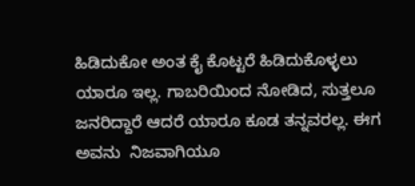ಹಿಡಿದುಕೋ ಅಂತ ಕೈ ಕೊಟ್ಟರೆ ಹಿಡಿದುಕೊಳ್ಳಲು ಯಾರೂ ಇಲ್ಲ. ಗಾಬರಿಯಿಂದ ನೋಡಿದ, ಸುತ್ತಲೂ ಜನರಿದ್ದಾರೆ ಆದರೆ ಯಾರೂ ಕೂಡ ತನ್ನವರಲ್ಲ. ಈಗ ಅವನು  ನಿಜವಾಗಿಯೂ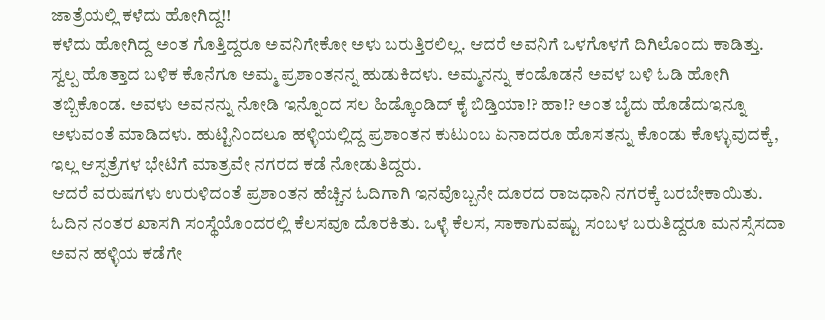ಜಾತ್ರೆಯಲ್ಲಿ ಕಳೆದು ಹೋಗಿದ್ದ!!
ಕಳೆದು ಹೋಗಿದ್ದ ಅಂತ ಗೊತ್ತಿದ್ದರೂ ಅವನಿಗೇಕೋ ಅಳು ಬರುತ್ತಿರಲಿಲ್ಲ. ಆದರೆ ಅವನಿಗೆ ಒಳಗೊಳಗೆ ದಿಗಿಲೊಂದು ಕಾಡಿತ್ತು. ಸ್ವಲ್ಪ ಹೊತ್ತಾದ ಬಳಿಕ ಕೊನೆಗೂ ಅಮ್ಮ ಪ್ರಶಾಂತನನ್ನ ಹುಡುಕಿದಳು. ಅಮ್ಮನನ್ನು ಕಂಡೊಡನೆ ಅವಳ ಬಳಿ ಓಡಿ ಹೋಗಿ ತಬ್ಬಿಕೊಂಡ. ಅವಳು ಅವನನ್ನು ನೋಡಿ ಇನ್ನೊಂದ ಸಲ ಹಿಡ್ಕೊಂಡಿದ್ ಕೈ ಬಿಡ್ತಿಯಾ!? ಹಾ!? ಅಂತ ಬೈದು ಹೊಡೆದುಇನ್ನೂ ಅಳುವಂತೆ ಮಾಡಿದಳು. ಹುಟ್ಟಿನಿಂದಲೂ ಹಳ್ಳಿಯಲ್ಲಿದ್ದ ಪ್ರಶಾಂತನ ಕುಟುಂಬ ಏನಾದರೂ ಹೊಸತನ್ನು ಕೊಂಡು ಕೊಳ್ಳುವುದಕ್ಕೆ, ಇಲ್ಲ ಆಸ್ಪತ್ರೆಗಳ ಭೇಟಿಗೆ ಮಾತ್ರವೇ ನಗರದ ಕಡೆ ನೋಡುತಿದ್ದರು.
ಆದರೆ ವರುಷಗಳು ಉರುಳಿದಂತೆ ಪ್ರಶಾಂತನ ಹೆಚ್ಚಿನ ಓದಿಗಾಗಿ ಇನವೊಬ್ಬನೇ ದೂರದ ರಾಜಧಾನಿ ನಗರಕ್ಕೆ ಬರಬೇಕಾಯಿತು. ಓದಿನ ನಂತರ ಖಾಸಗಿ ಸಂಸ್ಥೆಯೊಂದರಲ್ಲಿ ಕೆಲಸವೂ ದೊರಕಿತು. ಒಳ್ಳೆ ಕೆಲಸ, ಸಾಕಾಗುವಷ್ಟು ಸಂಬಳ ಬರುತಿದ್ದರೂ ಮನಸ್ಸೆಸದಾ ಅವನ ಹಳ್ಳಿಯ ಕಡೆಗೇ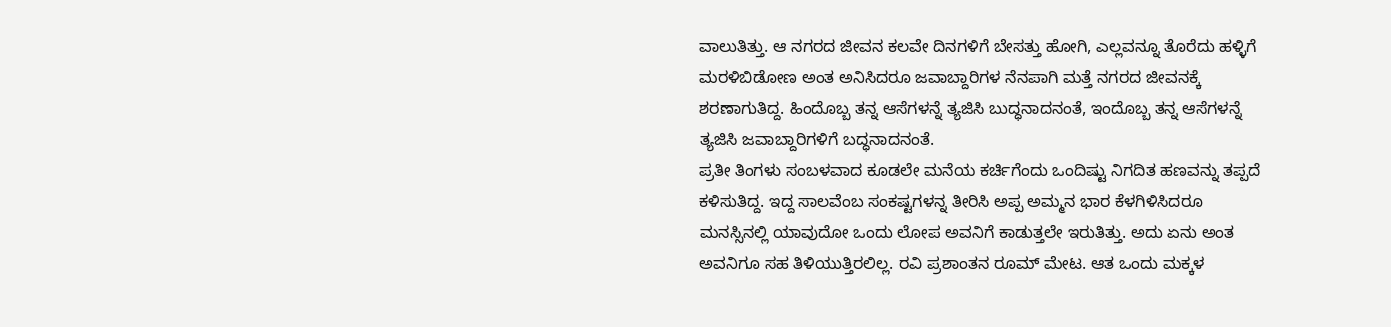ವಾಲುತಿತ್ತು. ಆ ನಗರದ ಜೀವನ ಕಲವೇ ದಿನಗಳಿಗೆ ಬೇಸತ್ತು ಹೋಗಿ, ಎಲ್ಲವನ್ನೂ ತೊರೆದು ಹಳ್ಳಿಗೆ ಮರಳಿಬಿಡೋಣ ಅಂತ ಅನಿಸಿದರೂ ಜವಾಬ್ದಾರಿಗಳ ನೆನಪಾಗಿ ಮತ್ತೆ ನಗರದ ಜೀವನಕ್ಕೆ ಶರಣಾಗುತಿದ್ದ. ಹಿಂದೊಬ್ಬ ತನ್ನ ಆಸೆಗಳನ್ನೆ ತ್ಯಜಿಸಿ ಬುದ್ಧನಾದನಂತೆ, ಇಂದೊಬ್ಬ ತನ್ನ ಆಸೆಗಳನ್ನೆ ತ್ಯಜಿಸಿ ಜವಾಬ್ದಾರಿಗಳಿಗೆ ಬದ್ಧನಾದನಂತೆ.
ಪ್ರತೀ ತಿಂಗಳು ಸಂಬಳವಾದ ಕೂಡಲೇ ಮನೆಯ ಕರ್ಚಿಗೆಂದು ಒಂದಿಷ್ಟು ನಿಗದಿತ ಹಣವನ್ನು ತಪ್ಪದೆ ಕಳಿಸುತಿದ್ದ. ಇದ್ದ ಸಾಲವೆಂಬ ಸಂಕಷ್ಟಗಳನ್ನ ತೀರಿಸಿ ಅಪ್ಪ ಅಮ್ಮನ ಭಾರ ಕೆಳಗಿಳಿಸಿದರೂ ಮನಸ್ಸಿನಲ್ಲಿ ಯಾವುದೋ ಒಂದು ಲೋಪ ಅವನಿಗೆ ಕಾಡುತ್ತಲೇ ಇರುತಿತ್ತು. ಅದು ಏನು ಅಂತ ಅವನಿಗೂ ಸಹ ತಿಳಿಯುತ್ತಿರಲಿಲ್ಲ. ರವಿ ಪ್ರಶಾಂತನ ರೂಮ್ ಮೇಟ. ಆತ ಒಂದು ಮಕ್ಕಳ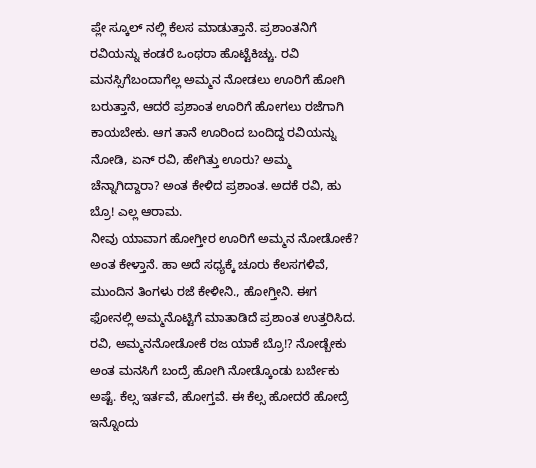ಪ್ಲೇ ಸ್ಕೂಲ್ ನಲ್ಲಿ ಕೆಲಸ ಮಾಡುತ್ತಾನೆ. ಪ್ರಶಾಂತನಿಗೆ ರವಿಯನ್ನು ಕಂಡರೆ ಒಂಥರಾ ಹೊಟ್ಟೆಕಿಚ್ಚು. ರವಿ ಮನಸ್ಸಿಗೆಬಂದಾಗೆಲ್ಲ ಅಮ್ಮನ ನೋಡಲು ಊರಿಗೆ ಹೋಗಿ ಬರುತ್ತಾನೆ, ಆದರೆ ಪ್ರಶಾಂತ ಊರಿಗೆ ಹೋಗಲು ರಜೆಗಾಗಿ ಕಾಯಬೇಕು. ಆಗ ತಾನೆ ಊರಿಂದ ಬಂದಿದ್ದ ರವಿಯನ್ನು ನೋಡಿ, ಏನ್ ರವಿ, ಹೇಗಿತ್ತು ಊರು? ಅಮ್ಮ ಚೆನ್ನಾಗಿದ್ದಾರಾ? ಅಂತ ಕೇಳಿದ ಪ್ರಶಾಂತ. ಅದಕೆ ರವಿ, ಹು ಬ್ರೊ! ಎಲ್ಲ ಆರಾಮ.
ನೀವು ಯಾವಾಗ ಹೋಗ್ತೀರ ಊರಿಗೆ ಅಮ್ಮನ ನೋಡೋಕೆ? ಅಂತ ಕೇಳ್ತಾನೆ. ಹಾ ಅದೆ ಸಧ್ಯಕ್ಕೆ ಚೂರು ಕೆಲಸಗಳಿವೆ, ಮುಂದಿನ ತಿಂಗಳು ರಜೆ ಕೇಳೀನಿ., ಹೋಗ್ತೀನಿ. ಈಗ ಫೋನಲ್ಲಿ ಅಮ್ಮನೊಟ್ಟಿಗೆ ಮಾತಾಡಿದೆ ಪ್ರಶಾಂತ ಉತ್ತರಿಸಿದ. ರವಿ, ಅಮ್ಮನನೋಡೋಕೆ ರಜ ಯಾಕೆ ಬ್ರೊ!? ನೋಡ್ಬೇಕು ಅಂತ ಮನಸಿಗೆ ಬಂದ್ರೆ ಹೋಗಿ ನೋಡ್ಕೊಂಡು ಬರ್ಬೇಕು ಅಷ್ಟೆ. ಕೆಲ್ಸ ಇರ್ತವೆ, ಹೋಗ್ತವೆ. ಈ ಕೆಲ್ಸ ಹೋದರೆ ಹೋದ್ರೆ ಇನ್ನೊಂದು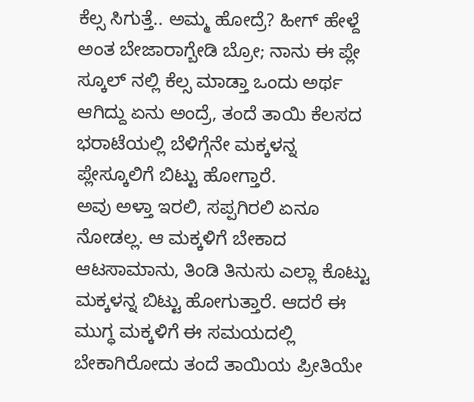ಕೆಲ್ಸ ಸಿಗುತ್ತೆ.. ಅಮ್ಮ ಹೋದ್ರೆ? ಹೀಗ್ ಹೇಳ್ದೆ ಅಂತ ಬೇಜಾರಾಗ್ಬೇಡಿ ಬ್ರೋ; ನಾನು ಈ ಪ್ಲೇ ಸ್ಕೂಲ್ ನಲ್ಲಿ ಕೆಲ್ಸ ಮಾಡ್ತಾ ಒಂದು ಅರ್ಥ ಆಗಿದ್ದು ಏನು ಅಂದ್ರೆ, ತಂದೆ ತಾಯಿ ಕೆಲಸದ ಭರಾಟೆಯಲ್ಲಿ ಬೆಳಿಗ್ಗೆನೇ ಮಕ್ಕಳನ್ನ ಪ್ಲೇಸ್ಕೂಲಿಗೆ ಬಿಟ್ಟು ಹೋಗ್ತಾರೆ.
ಅವು ಅಳ್ತಾ ಇರಲಿ, ಸಪ್ಪಗಿರಲಿ ಏನೂ ನೋಡಲ್ಲ. ಆ ಮಕ್ಕಳಿಗೆ ಬೇಕಾದ ಆಟಸಾಮಾನು, ತಿಂಡಿ ತಿನುಸು ಎಲ್ಲಾ ಕೊಟ್ಟು ಮಕ್ಕಳನ್ನ ಬಿಟ್ಟು ಹೋಗುತ್ತಾರೆ. ಆದರೆ ಈ ಮುಗ್ಧ ಮಕ್ಕಳಿಗೆ ಈ ಸಮಯದಲ್ಲಿ ಬೇಕಾಗಿರೋದು ತಂದೆ ತಾಯಿಯ ಪ್ರೀತಿಯೇ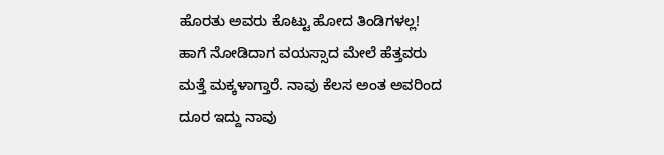ಹೊರತು ಅವರು ಕೊಟ್ಟು ಹೋದ ತಿಂಡಿಗಳಲ್ಲ! ಹಾಗೆ ನೋಡಿದಾಗ ವಯಸ್ಸಾದ ಮೇಲೆ ಹೆತ್ತವರು ಮತ್ತೆ ಮಕ್ಕಳಾಗ್ತಾರೆ. ನಾವು ಕೆಲಸ ಅಂತ ಅವರಿಂದ ದೂರ ಇದ್ದು ನಾವು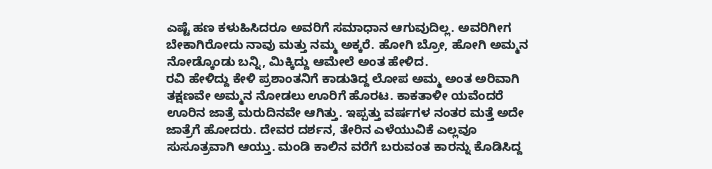ಎಷ್ಟೆ ಹಣ ಕಳುಹಿಸಿದರೂ ಅವರಿಗೆ ಸಮಾಧಾನ ಆಗುವುದಿಲ್ಲ. ಅವರಿಗೀಗ ಬೇಕಾಗಿರೋದು ನಾವು ಮತ್ತು ನಮ್ಮ ಅಕ್ಕರೆ. ಹೋಗಿ ಬ್ರೋ, ಹೋಗಿ ಅಮ್ಮನ ನೋಡ್ಕೊಂಡು ಬನ್ನಿ, ಮಿಕ್ಕಿದ್ದು ಆಮೇಲೆ ಅಂತ ಹೇಳಿದ.
ರವಿ ಹೇಳಿದ್ದು ಕೇಳಿ ಪ್ರಶಾಂತನಿಗೆ ಕಾಡುತಿದ್ದ ಲೋಪ ಅಮ್ಮ ಅಂತ ಅರಿವಾಗಿ ತಕ್ಷಣವೇ ಅಮ್ಮನ ನೋಡಲು ಊರಿಗೆ ಹೊರಟ. ಕಾಕತಾಳೀ ಯವೆಂದರೆ ಊರಿನ ಜಾತ್ರೆ ಮರುದಿನವೇ ಆಗಿತ್ತು. ಇಪ್ಪತ್ತು ವರ್ಷಗಳ ನಂತರ ಮತ್ತೆ ಅದೇ ಜಾತ್ರೆಗೆ ಹೋದರು. ದೇವರ ದರ್ಶನ, ತೇರಿನ ಎಳೆಯುವಿಕೆ ಎಲ್ಲವೂ ಸುಸೂತ್ರವಾಗಿ ಆಯ್ತು. ಮಂಡಿ ಕಾಲಿನ ವರೆಗೆ ಬರುವಂತ ಕಾರನ್ನು ಕೊಡಿಸಿದ್ದ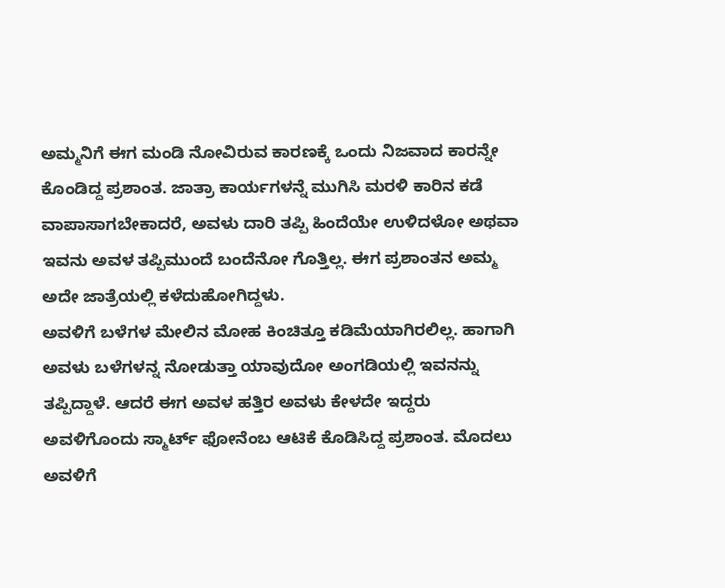ಅಮ್ಮನಿಗೆ ಈಗ ಮಂಡಿ ನೋವಿರುವ ಕಾರಣಕ್ಕೆ ಒಂದು ನಿಜವಾದ ಕಾರನ್ನೇ ಕೊಂಡಿದ್ದ ಪ್ರಶಾಂತ. ಜಾತ್ರಾ ಕಾರ್ಯಗಳನ್ನೆ ಮುಗಿಸಿ ಮರಳಿ ಕಾರಿನ ಕಡೆ ವಾಪಾಸಾಗಬೇಕಾದರೆ, ಅವಳು ದಾರಿ ತಪ್ಪಿ ಹಿಂದೆಯೇ ಉಳಿದಳೋ ಅಥವಾ ಇವನು ಅವಳ ತಪ್ಪಿಮುಂದೆ ಬಂದೆನೋ ಗೊತ್ತಿಲ್ಲ. ಈಗ ಪ್ರಶಾಂತನ ಅಮ್ಮ ಅದೇ ಜಾತ್ರೆಯಲ್ಲಿ ಕಳೆದುಹೋಗಿದ್ದಳು.
ಅವಳಿಗೆ ಬಳೆಗಳ ಮೇಲಿನ ಮೋಹ ಕಿಂಚಿತ್ತೂ ಕಡಿಮೆಯಾಗಿರಲಿಲ್ಲ. ಹಾಗಾಗಿ ಅವಳು ಬಳೆಗಳನ್ನ ನೋಡುತ್ತಾ ಯಾವುದೋ ಅಂಗಡಿಯಲ್ಲಿ ಇವನನ್ನು ತಪ್ಪಿದ್ದಾಳೆ. ಆದರೆ ಈಗ ಅವಳ ಹತ್ತಿರ ಅವಳು ಕೇಳದೇ ಇದ್ದರು ಅವಳಿಗೊಂದು ಸ್ಮಾರ್ಟ್ ಫೋನೆಂಬ ಆಟಿಕೆ ಕೊಡಿಸಿದ್ದ ಪ್ರಶಾಂತ. ಮೊದಲು ಅವಳಿಗೆ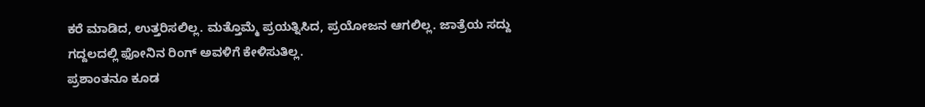ಕರೆ ಮಾಡಿದ, ಉತ್ತರಿಸಲಿಲ್ಲ. ಮತ್ತೊಮ್ಮೆ ಪ್ರಯತ್ನಿಸಿದ, ಪ್ರಯೋಜನ ಆಗಲಿಲ್ಲ. ಜಾತ್ರೆಯ ಸದ್ದು ಗದ್ದಲದಲ್ಲಿ ಫೋನಿನ ರಿಂಗ್ ಅವಳಿಗೆ ಕೇಳಿಸುತಿಲ್ಲ.
ಪ್ರಶಾಂತನೂ ಕೂಡ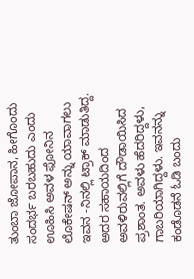ತುಂಬಾ ಜೋಪಾನ, ಹೀಗೊಂದು ಸಂದರ್ಭ ಬರಬಹುದು ಎಂದು ಊಹಿಸಿ ಅವಳ ಫೋನಿನ ಲೊಕೇಷನ್ ಅನ್ನು ಯಾವಾಗಲು ಇವನ -ನಿನಲ್ಲಿ ಟ್ರಾಕ್ ಮಾಡುತಿದ್ದ. ಅದರ ಸಹಾಯದಿಂದ ಅವಳಿರುವಲ್ಲಿಗೆ ದೌಡಾಯಿಸಿದ ಪ್ರಶಾಂತ. ಅವಳು ಹೆದರಿದ್ದಳು, ಗಾಬರಿಯಾಗಿದ್ದಳು. ಇವನನ್ನು ಕಂಡೊಡನೆ ಓಡಿ ಬಂದು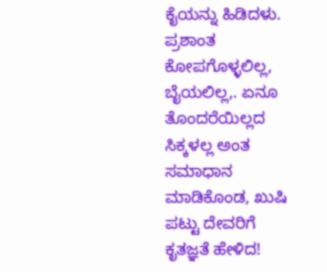ಕೈಯನ್ನು ಹಿಡಿದಳು. ಪ್ರಶಾಂತ ಕೋಪಗೊಳ್ಳಲಿಲ್ಲ, ಬೈಯಲಿಲ್ಲ,. ಏನೂ ತೊಂದರೆಯಿಲ್ಲದ ಸಿಕ್ಕಳಲ್ಲ ಅಂತ ಸಮಾಧಾನ ಮಾಡಿಕೊಂಡ, ಖುಷಿ ಪಟ್ಟು ದೇವರಿಗೆ ಕೃತಜ್ಞತೆ ಹೇಳಿದ!